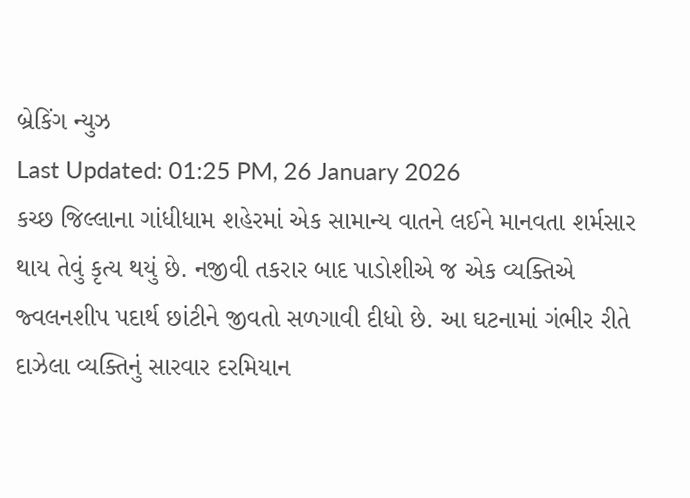બ્રેકિંગ ન્યુઝ
Last Updated: 01:25 PM, 26 January 2026
કચ્છ જિલ્લાના ગાંધીધામ શહેરમાં એક સામાન્ય વાતને લઈને માનવતા શર્મસાર થાય તેવું કૃત્ય થયું છે. નજીવી તકરાર બાદ પાડોશીએ જ એક વ્યક્તિએ જ્વલનશીપ પદાર્થ છાંટીને જીવતો સળગાવી દીધો છે. આ ઘટનામાં ગંભીર રીતે દાઝેલા વ્યક્તિનું સારવાર દરમિયાન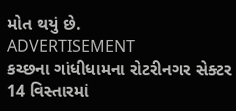મોત થયું છે.
ADVERTISEMENT
કચ્છના ગાંધીધામના રોટરીનગર સેક્ટર 14 વિસ્તારમાં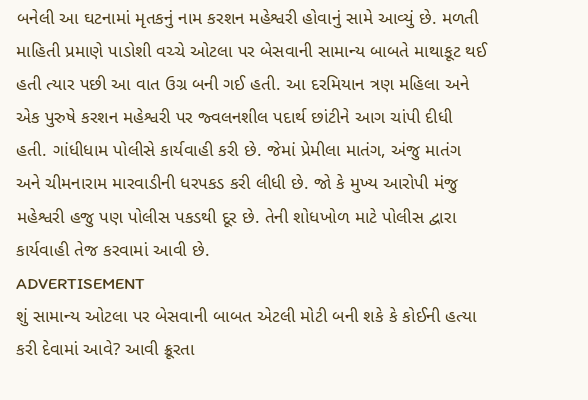બનેલી આ ઘટનામાં મૃતકનું નામ કરશન મહેશ્વરી હોવાનું સામે આવ્યું છે. મળતી માહિતી પ્રમાણે પાડોશી વચ્ચે ઓટલા પર બેસવાની સામાન્ય બાબતે માથાકૂટ થઈ હતી ત્યાર પછી આ વાત ઉગ્ર બની ગઈ હતી. આ દરમિયાન ત્રણ મહિલા અને એક પુરુષે કરશન મહેશ્વરી પર જ્વલનશીલ પદાર્થ છાંટીને આગ ચાંપી દીધી હતી. ગાંધીધામ પોલીસે કાર્યવાહી કરી છે. જેમાં પ્રેમીલા માતંગ, અંજુ માતંગ અને ચીમનારામ મારવાડીની ધરપકડ કરી લીધી છે. જો કે મુખ્ય આરોપી મંજુ મહેશ્વરી હજુ પણ પોલીસ પકડથી દૂર છે. તેની શોધખોળ માટે પોલીસ દ્વારા કાર્યવાહી તેજ કરવામાં આવી છે.
ADVERTISEMENT
શું સામાન્ય ઓટલા પર બેસવાની બાબત એટલી મોટી બની શકે કે કોઈની હત્યા કરી દેવામાં આવે? આવી ક્રૂરતા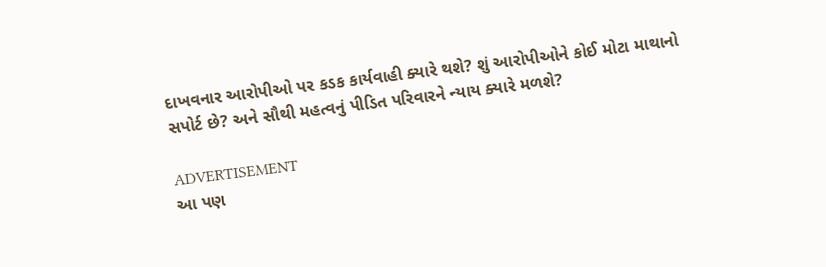દાખવનાર આરોપીઓ પર કડક કાર્યવાહી ક્યારે થશે? શું આરોપીઓને કોઈ મોટા માથાનો સપોર્ટ છે? અને સૌથી મહત્વનું પીડિત પરિવારને ન્યાય ક્યારે મળશે?

ADVERTISEMENT
આ પણ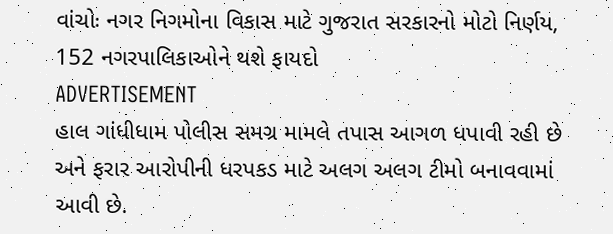વાંચોઃ નગર નિગમોના વિકાસ માટે ગુજરાત સરકારનો મોટો નિર્ણય, 152 નગરપાલિકાઓને થશે ફાયદો
ADVERTISEMENT
હાલ ગાંધીધામ પોલીસ સમગ્ર મામલે તપાસ આગળ ધપાવી રહી છે અને ફરાર આરોપીની ધરપકડ માટે અલગ અલગ ટીમો બનાવવામાં આવી છે.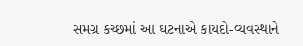સમગ્ર કચ્છમાં આ ઘટનાએ કાયદો-વ્યવસ્થાને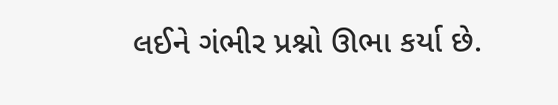લઈને ગંભીર પ્રશ્નો ઊભા કર્યા છે.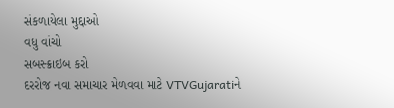સંકળાયેલા મુદ્દાઓ
વધુ વાંચો
સબસ્ક્રાઇબ કરો
દરરોજ નવા સમાચાર મેળવવા માટે VTVGujaratiને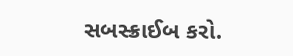સબસ્ક્રાઈબ કરો.